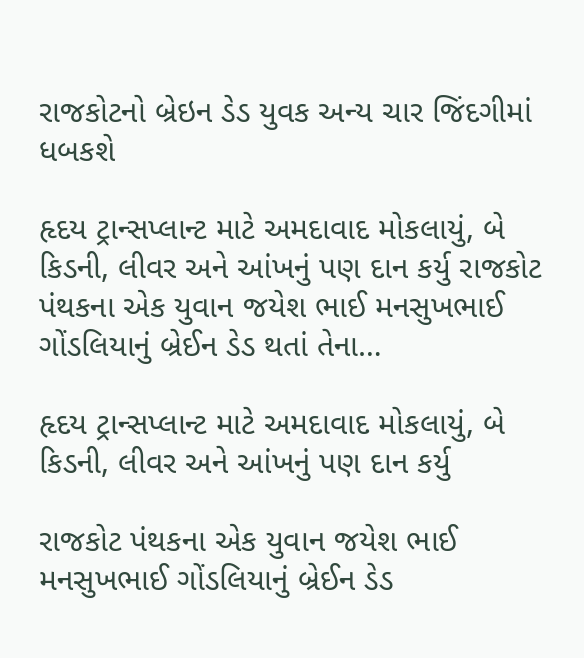રાજકોટનો બ્રેઇન ડેડ યુવક અન્ય ચાર જિંદગીમાં ધબકશે

હૃદય ટ્રાન્સપ્લાન્ટ માટે અમદાવાદ મોકલાયું, બે કિડની, લીવર અને આંખનું પણ દાન કર્યુ રાજકોટ પંથકના એક યુવાન જયેશ ભાઈ મનસુખભાઈ ગોંડલિયાનું બ્રેઈન ડેડ થતાં તેના…

હૃદય ટ્રાન્સપ્લાન્ટ માટે અમદાવાદ મોકલાયું, બે કિડની, લીવર અને આંખનું પણ દાન કર્યુ

રાજકોટ પંથકના એક યુવાન જયેશ ભાઈ મનસુખભાઈ ગોંડલિયાનું બ્રેઈન ડેડ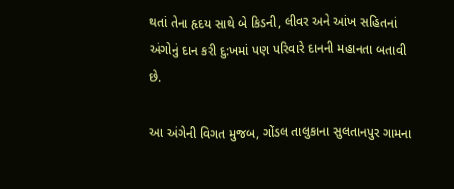થતાં તેના હૃદય સાથે બે કિડની, લીવર અને આંખ સહિતનાં અંગોનું દાન કરી દુ:ખમાં પણ પરિવારે દાનની મહાનતા બતાવી છે.

આ અંગેની વિગત મુજબ, ગોંડલ તાલુકાના સુલતાનપુર ગામના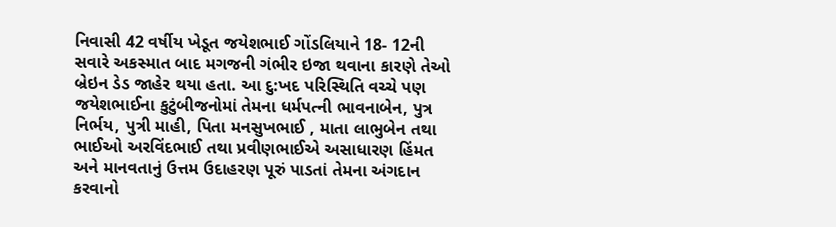નિવાસી 42 વર્ષીય ખેડૂત જયેશભાઈ ગોંડલિયાને 18- 12ની સવારે અકસ્માત બાદ મગજની ગંભીર ઇજા થવાના કારણે તેઓ બ્રેઇન ડેડ જાહેર થયા હતા. આ દુ:ખદ પરિસ્થિતિ વચ્ચે પણ જયેશભાઈના કુટુંબીજનોમાં તેમના ધર્મપત્ની ભાવનાબેન, પુત્ર નિર્ભય, પુત્રી માહી, પિતા મનસુખભાઈ , માતા લાભુબેન તથા ભાઈઓ અરવિંદભાઈ તથા પ્રવીણભાઈએ અસાધારણ હિંમત અને માનવતાનું ઉત્તમ ઉદાહરણ પૂરું પાડતાં તેમના અંગદાન કરવાનો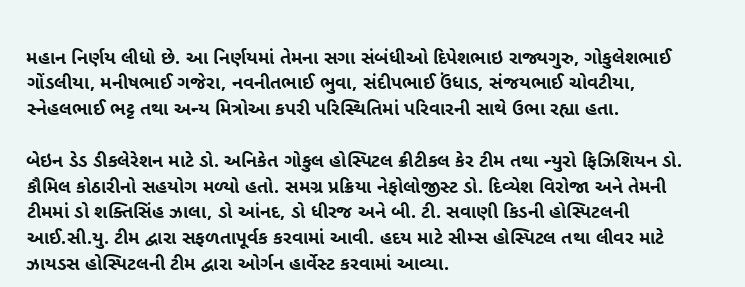મહાન નિર્ણય લીધો છે. આ નિર્ણયમાં તેમના સગા સંબંધીઓ દિપેશભાઇ રાજ્યગુરુ, ગોકુલેશભાઈ ગોંડલીયા, મનીષભાઈ ગજેરા, નવનીતભાઈ ભુવા, સંદીપભાઈ ઉંધાડ, સંજયભાઈ ચોવટીયા, સ્નેહલભાઈ ભટ્ટ તથા અન્ય મિત્રોઆ કપરી પરિસ્થિતિમાં પરિવારની સાથે ઉભા રહ્યા હતા.

બેઇન ડેડ ડીકલેરેશન માટે ડો. અનિકેત ગોકુલ હોસ્પિટલ ક્રીટીકલ કેર ટીમ તથા ન્યુરો ફિઝિશિયન ડો. કૌમિલ કોઠારીનો સહયોગ મળ્યો હતો. સમગ્ર પ્રક્રિયા નેફોલોજીસ્ટ ડો. દિવ્યેશ વિરોજા અને તેમની ટીમમાં ડો શક્તિસિંહ ઝાલા, ડો આંનદ, ડો ધીરજ અને બી. ટી. સવાણી કિડની હોસ્પિટલની આઈ.સી.યુ. ટીમ દ્વારા સફળતાપૂર્વક કરવામાં આવી. હદય માટે સીમ્સ હોસ્પિટલ તથા લીવર માટે ઝાયડસ હોસ્પિટલની ટીમ દ્વારા ઓર્ગન હાર્વેસ્ટ કરવામાં આવ્યા.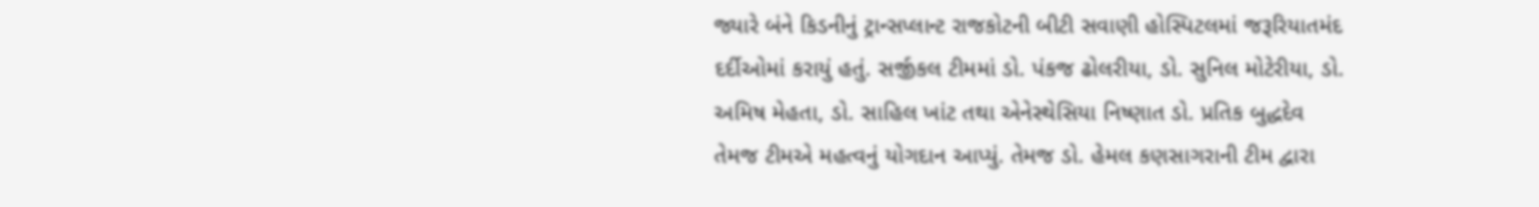જ્યારે બંને કિડનીનું ટ્રાન્સપ્લાન્ટ રાજકોટની બીટી સવાણી હોસ્પિટલમાં જરૂરિયાતમંદ દર્દીઓમાં કરાયું હતું. સર્જીકલ ટીમમાં ડો. પંકજ ઢોલરીયા, ડો. સુનિલ મોટેરીયા, ડો. અમિષ મેહતા, ડો. સાહિલ ખાંટ તથા એનેસ્થેસિયા નિષ્ણાત ડો. પ્રતિક બુદ્ધદેવ તેમજ ટીમએ મહત્વનું યોગદાન આપ્યું. તેમજ ડો. હેમલ કણસાગરાની ટીમ દ્વારા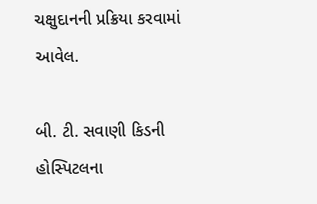ચક્ષુદાનની પ્રક્રિયા કરવામાં આવેલ.

બી. ટી. સવાણી કિડની હોસ્પિટલના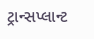ટ્રાન્સપ્લાન્ટ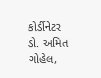કોર્ડીનેટર ડો. અમિત ગોહેલ,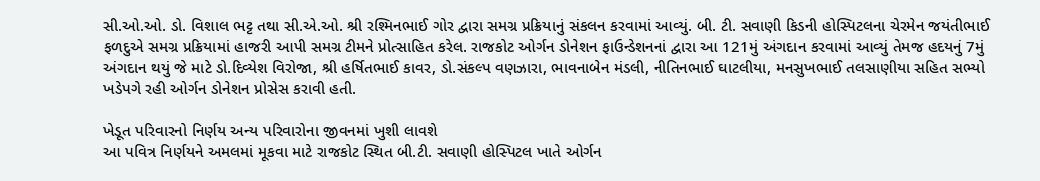સી.ઓ.ઓ. ડો. વિશાલ ભટ્ટ તથા સી.એ.ઓ. શ્રી રશ્મિનભાઈ ગોર દ્વારા સમગ્ર પ્રક્રિયાનું સંકલન કરવામાં આવ્યું. બી. ટી. સવાણી કિડની હોસ્પિટલના ચેરમેન જયંતીભાઈ ફળદુએ સમગ્ર પ્રક્રિયામાં હાજરી આપી સમગ્ર ટીમને પ્રોત્સાહિત કરેલ. રાજકોટ ઓર્ગન ડોનેશન ફાઉન્ડેશનનાં દ્વારા આ 121મું અંગદાન કરવામાં આવ્યું તેમજ હદયનું 7મું અંગદાન થયું જે માટે ડો.દિવ્યેશ વિરોજા, શ્રી હર્ષિતભાઈ કાવર, ડો.સંકલ્પ વણઝારા, ભાવનાબેન મંડલી, નીતિનભાઈ ઘાટલીયા, મનસુખભાઈ તલસાણીયા સહિત સભ્યો ખડેપગે રહી ઓર્ગન ડોનેશન પ્રોસેસ કરાવી હતી.

ખેડૂત પરિવારનો નિર્ણય અન્ય પરિવારોના જીવનમાં ખુશી લાવશે
આ પવિત્ર નિર્ણયને અમલમાં મૂકવા માટે રાજકોટ સ્થિત બી.ટી. સવાણી હોસ્પિટલ ખાતે ઓર્ગન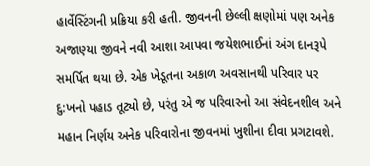હાર્વેસ્ટિંગની પ્રક્રિયા કરી હતી. જીવનની છેલ્લી ક્ષણોમાં પણ અનેક અજાણ્યા જીવને નવી આશા આપવા જયેશભાઈનાં અંગ દાનરૂપે સમર્પિત થયા છે. એક ખેડૂતના અકાળ અવસાનથી પરિવાર પર દુ:ખનો પહાડ તૂટ્યો છે, પરંતુ એ જ પરિવારનો આ સંવેદનશીલ અને મહાન નિર્ણય અનેક પરિવારોના જીવનમાં ખુશીના દીવા પ્રગટાવશે.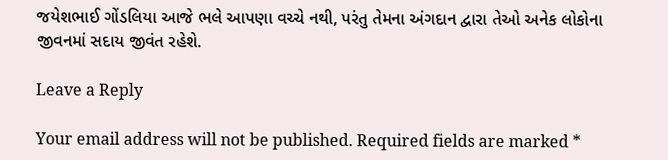જયેશભાઈ ગોંડલિયા આજે ભલે આપણા વચ્ચે નથી, પરંતુ તેમના અંગદાન દ્વારા તેઓ અનેક લોકોના જીવનમાં સદાય જીવંત રહેશે.

Leave a Reply

Your email address will not be published. Required fields are marked *